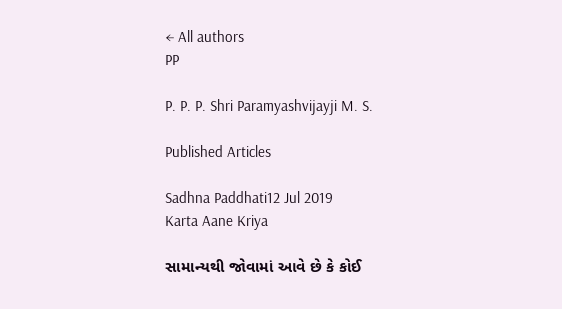← All authors
PP

P. P. P. Shri Paramyashvijayji M. S.

Published Articles

Sadhna Paddhati12 Jul 2019
Karta Aane Kriya

સામાન્યથી જોવામાં આવે છે કે કોઈ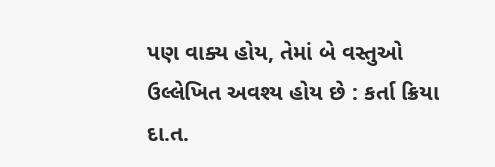પણ વાક્ય હોય, તેમાં બે વસ્તુઓ ઉલ્લેખિત અવશ્ય હોય છે : કર્તા ક્રિયા દા.ત.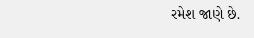રમેશ જાણે છે.